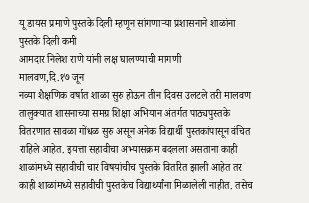यू डायस प्रमाणे पुस्तके दिली म्हणून सांगणाऱ्या प्रशासनाने शाळांना पुस्तके दिली कमी
आमदार निलेश राणे यांनी लक्ष घालण्याची मागणी
मालवण,दि.१७ जून
नव्या शैक्षणिक वर्षात शाळा सुरु होऊन तीन दिवस उलटले तरी मालवण तालुक्यात शासनाच्या समग्र शिक्षा अभियान अंतर्गत पाठ्यपुस्तके वितरणात सावळा गोंधळ सुरु असून अनेक विद्यार्थी पुस्तकांपासून वंचित राहिले आहेत. इयत्ता सहावीचा अभ्यासक्रम बदलला असताना काही शाळांमध्ये सहावीची चार विषयांचीच पुस्तके वितरित झाली आहेत तर काही शाळांमध्ये सहावीची पुस्तकेच विद्यार्थ्यांना मिळालेली नाहीत. तसेच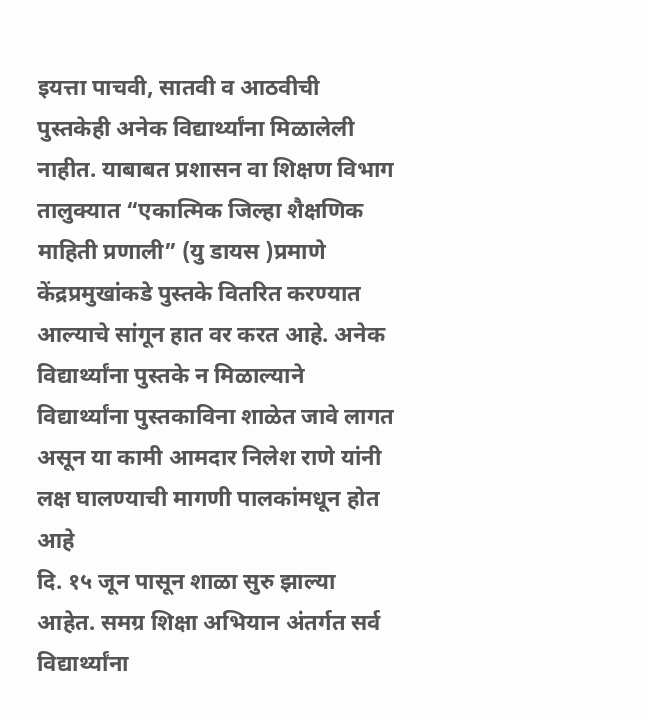इयत्ता पाचवी, सातवी व आठवीची पुस्तकेही अनेक विद्यार्थ्यांना मिळालेली नाहीत. याबाबत प्रशासन वा शिक्षण विभाग तालुक्यात “एकात्मिक जिल्हा शैक्षणिक माहिती प्रणाली” (यु डायस )प्रमाणे केंद्रप्रमुखांकडे पुस्तके वितरित करण्यात आल्याचे सांगून हात वर करत आहे. अनेक विद्यार्थ्यांना पुस्तके न मिळाल्याने विद्यार्थ्यांना पुस्तकाविना शाळेत जावे लागत असून या कामी आमदार निलेश राणे यांनी लक्ष घालण्याची मागणी पालकांमधून होत आहे
दि. १५ जून पासून शाळा सुरु झाल्या आहेत. समग्र शिक्षा अभियान अंतर्गत सर्व विद्यार्थ्यांना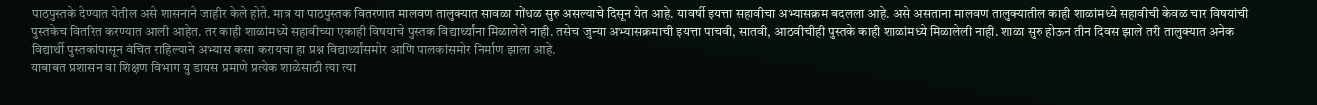पाठपुस्तके देण्यात येतील असे शासनाने जाहीर केले होते. मात्र या पाठपुस्तक वितरणात मालवण तालुक्यात सावळा गोंधळ सुरु असल्याचे दिसून येत आहे. यावर्षी इयत्ता सहावीचा अभ्यासक्रम बदलला आहे. असे असताना मालवण तालुक्यातील काही शाळांमध्ये सहावीची केवळ चार विषयांची पुस्तकेच वितरित करण्यात आली आहेत. तर काही शाळांमध्ये सहावीच्या एकाही विषयाचे पुस्तक विद्यार्थ्यांना मिळालेले नाही. तसेच जुन्या अभ्यासक्रमाची इयत्ता पाचवी, सातवी, आठवीचीही पुस्तके काही शाळांमध्ये मिळालेली नाही. शाळा सुरु होऊन तीन दिवस झाले तरी तालुक्यात अनेक विद्यार्थी पुस्तकांपासून वंचित राहिल्याने अभ्यास कसा करायचा हा प्रश्न विद्यार्थ्यांसमोर आणि पालकांसमोर निर्माण झाला आहे.
याबाबत प्रशासन वा शिक्षण विभाग यु डायस प्रमाणे प्रत्येक शाळेसाठी त्या त्या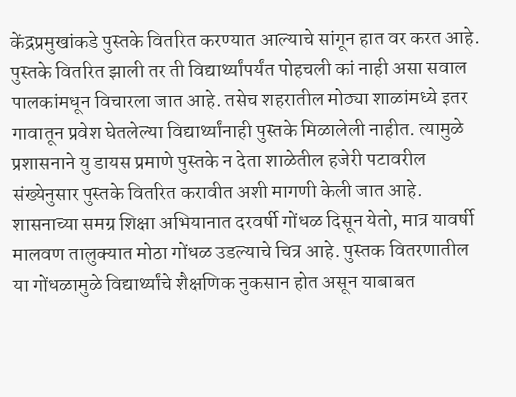केंद्रप्रमुखांकडे पुस्तके वितरित करण्यात आल्याचे सांगून हात वर करत आहे. पुस्तके वितरित झाली तर ती विद्यार्थ्यांपर्यंत पोहचली कां नाही असा सवाल पालकांमधून विचारला जात आहे. तसेच शहरातील मोठ्या शाळांमध्ये इतर गावातून प्रवेश घेतलेल्या विद्यार्थ्यांनाही पुस्तके मिळालेली नाहीत. त्यामुळे प्रशासनाने यु डायस प्रमाणे पुस्तके न देता शाळेतील हजेरी पटावरील संख्येनुसार पुस्तके वितरित करावीत अशी मागणी केली जात आहे.
शासनाच्या समग्र शिक्षा अभियानात दरवर्षी गोंधळ दिसून येतो, मात्र यावर्षी मालवण तालुक्यात मोठा गोंधळ उडल्याचे चित्र आहे. पुस्तक वितरणातील या गोंधळामुळे विद्यार्थ्यांचे शैक्षणिक नुकसान होत असून याबाबत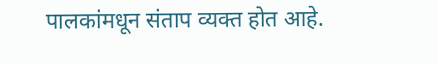पालकांमधून संताप व्यक्त होत आहे.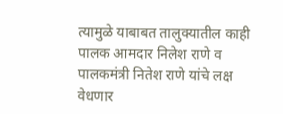त्यामुळे याबाबत तालुक्यातील काही पालक आमदार निलेश राणे व पालकमंत्री नितेश राणे यांचे लक्ष वेधणार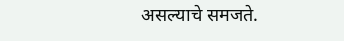असल्याचे समजते.